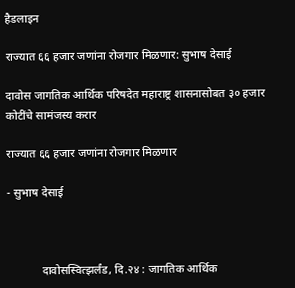हैडलाइन

राज्यात ६६ हजार जणांना रोजगार मिळणार: सुभाष देसाई

दावोस जागतिक आर्थिक परिषदेत महाराष्ट्र शासनासोबत ३० हजार कोटींचे सामंजस्य करार

राज्यात ६६ हजार जणांना रोजगार मिळणार

- सुभाष देसाई



            दावोसस्वित्झर्लंड, दि.२४ : जागतिक आर्थिक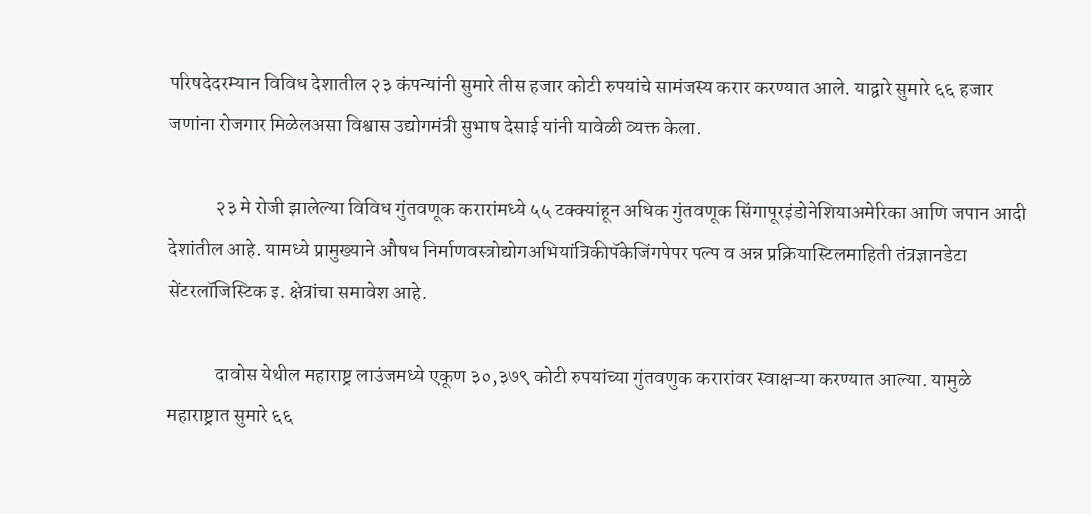परिषदेदरम्यान विविध देशातील २३ कंपन्यांनी सुमारे तीस हजार कोटी रुपयांचे सामंजस्य करार करण्यात आले. याद्वारे सुमारे ६६ हजार जणांना रोजगार मिळेलअसा विश्वास उद्योगमंत्री सुभाष देसाई यांनी यावेळी व्यक्त केला.

            २३ मे रोजी झालेल्या विविध गुंतवणूक करारांमध्ये ५५ टक्क्यांहून अधिक गुंतवणूक सिंगापूरइंडोनेशियाअमेरिका आणि जपान आदी देशांतील आहे. यामध्ये प्रामुख्याने औषध निर्माणवस्त्रोद्योगअभियांत्रिकीपॅकेजिंगपेपर पल्प व अन्न प्रक्रियास्टिलमाहिती तंत्रज्ञानडेटा सेंटरलॉजिस्टिक इ. क्षेत्रांचा समावेश आहे.

            दावोस येथील महाराष्ट्र लाउंजमध्ये एकूण ३०,३७९ कोटी रुपयांच्या गुंतवणुक करारांवर स्वाक्षऱ्या करण्यात आल्या. यामुळे महाराष्ट्रात सुमारे ६६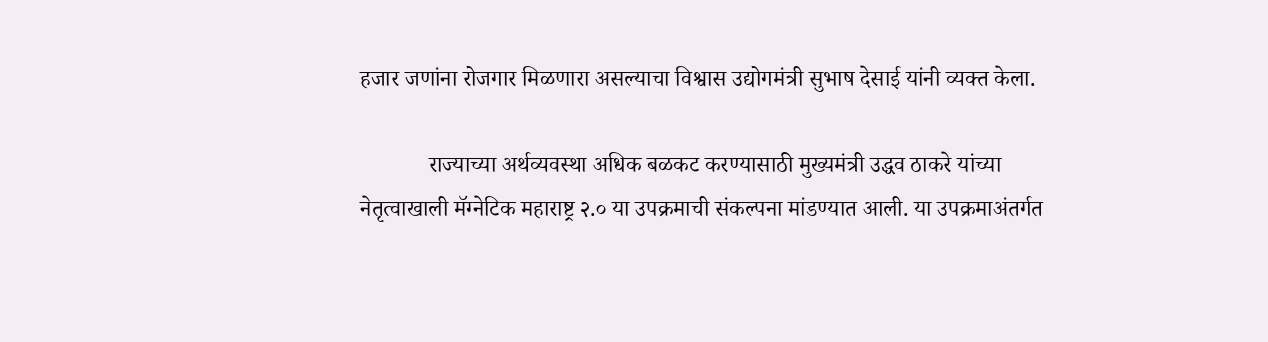हजार जणांना रोजगार मिळणारा असल्याचा विश्वास उद्योगमंत्री सुभाष देसाई यांनी व्यक्त केला.

            राज्याच्या अर्थव्यवस्था अधिक बळकट करण्यासाठी मुख्यमंत्री उद्धव ठाकरे यांच्या नेतृत्वाखाली मॅग्नेटिक महाराष्ट्र २.० या उपक्रमाची संकल्पना मांडण्यात आली. या उपक्रमाअंतर्गत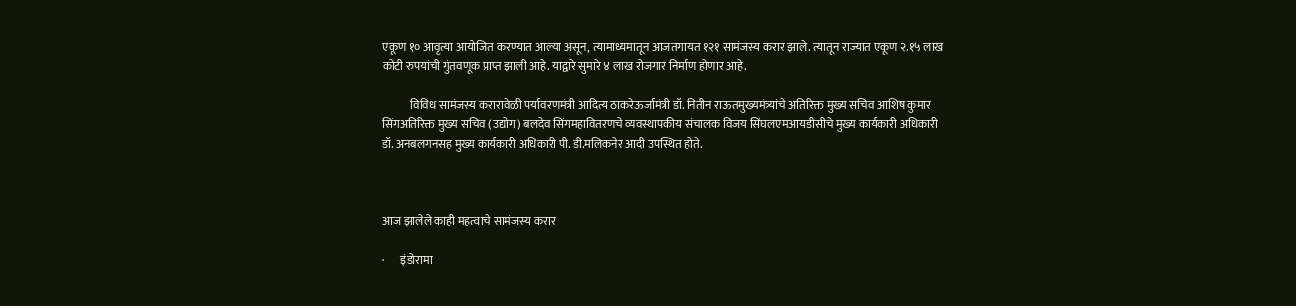एकूण १० आवृत्या आयोजित करण्यात आल्या असून, त्यामाध्यमातून आजतगायत १२१ सामंजस्य करार झाले. त्यातून राज्यात एकूण २.१५ लाख कोटी रुपयांची गुंतवणूक प्राप्त झाली आहे. याद्वारे सुमारे ४ लाख रोजगार निर्माण होणार आहे.

            विविध सामंजस्य करारावेळी पर्यावरणमंत्री आदित्य ठाकरेऊर्जामंत्री डॉ. नितीन राऊतमुख्यमंत्र्यांचे अतिरिक्त मुख्य सचिव आशिष कुमार सिंगअतिरिक्त मुख्य सचिव (उद्योग) बलदेव सिंगमहावितरणचे व्यवस्थापकीय संचालक विजय सिंघलएमआयडीसीचे मुख्य कार्यकारी अधिकारी डॉ. अनबलगनसह मुख्य कार्यकारी अधिकारी पी. डी.मलिकनेर आदी उपस्थित होते.



आज झालेले काही महत्वाचे सामंजस्य करार

·       इंडोरामा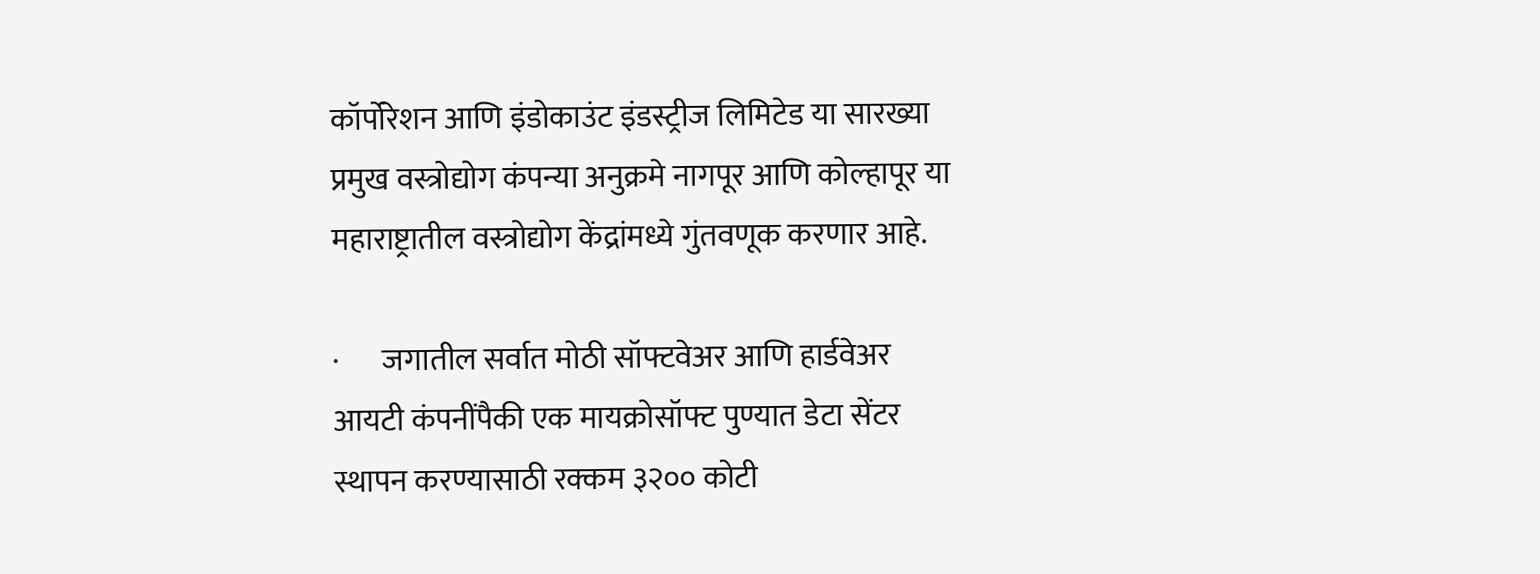कॉर्पोरेशन आणि इंडोकाउंट इंडस्ट्रीज लिमिटेड या सारख्या प्रमुख वस्त्रोद्योग कंपन्या अनुक्रमे नागपूर आणि कोल्हापूर या महाराष्ट्रातील वस्त्रोद्योग केंद्रांमध्ये गुंतवणूक करणार आहे.

·       जगातील सर्वात मोठी सॉफ्टवेअर आणि हार्डवेअर आयटी कंपनींपैकी एक मायक्रोसॉफ्ट पुण्यात डेटा सेंटर स्थापन करण्यासाठी रक्कम ३२०० कोटी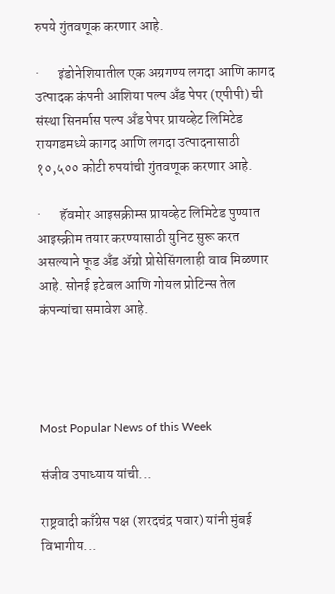रुपये गुंतवणूक करणार आहे.

·       इंडोनेशियातील एक अग्रगण्य लगदा आणि कागद उत्पादक कंपनी आशिया पल्प अँड पेपर (एपीपी) ची संस्था सिनर्मास पल्प अँड पेपर प्रायव्हेट लिमिटेड रायगडमध्ये कागद आणि लगदा उत्पादनासाठी १०,५०० कोटी रुपयांची गुंतवणूक करणार आहे.

·       हॅवमोर आइसक्रीम्स प्रायव्हेट लिमिटेड पुण्यात आइस्क्रीम तयार करण्यासाठी युनिट सुरू करत असल्याने फूड अँड ॲग्रो प्रोसेसिंगलाही वाव मिळणार आहे. सोनई इटेबल आणि गोयल प्रोटिन्स तेल कंपन्यांचा समावेश आहे.




Most Popular News of this Week

संजीव उपाध्याय यांची...

राष्ट्रवादी काँग्रेस पक्ष (शरदचंद्र पवार) यांनी मुंबई विभागीय...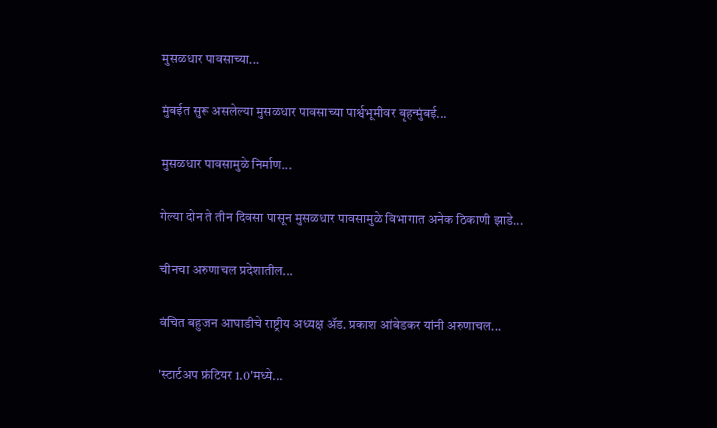मुसळधार पावसाच्या...

मुंबईत सुरू असलेल्या मुसळधार पावसाच्या पार्श्वभूमीवर बृहन्मुंबई...

मुसळधार पावसामुळे निर्माण...

गेल्या दोन ते तीन दिवसा पासून मुसळधार पावसामुळे विभागात अनेक ठिकाणी झाडे...

चीनचा अरुणाचल प्रदेशातील...

वंचित बहुजन आघाडीचे राष्ट्रीय अध्यक्ष ॲड. प्रकाश आंबेडकर यांनी अरुणाचल...

'स्टार्टअप फ्रंटियर 1.0'मध्ये...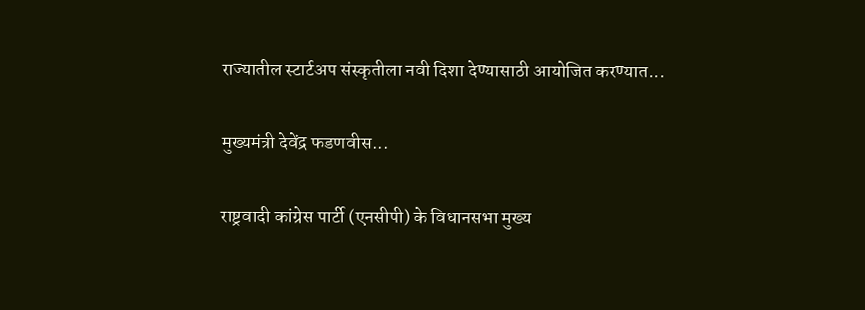राज्यातील स्टार्टअप संस्कृतीला नवी दिशा देण्यासाठी आयोजित करण्यात...

मुख्यमंत्री देवेंद्र फडणवीस...

राष्ट्रवादी कांग्रेस पार्टी (एनसीपी) के विधानसभा मुख्य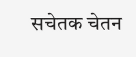सचेतक चेतन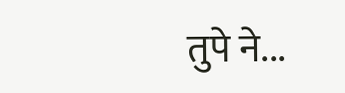तुपे ने...